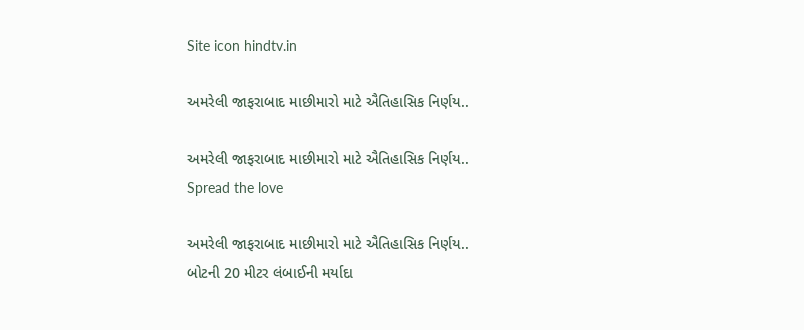Site icon hindtv.in

અમરેલી જાફરાબાદ માછીમારો માટે ઐતિહાસિક નિર્ણય..

અમરેલી જાફરાબાદ માછીમારો માટે ઐતિહાસિક નિર્ણય..
Spread the love

અમરેલી જાફરાબાદ માછીમારો માટે ઐતિહાસિક નિર્ણય..
બોટની 20 મીટર લંબાઈની મર્યાદા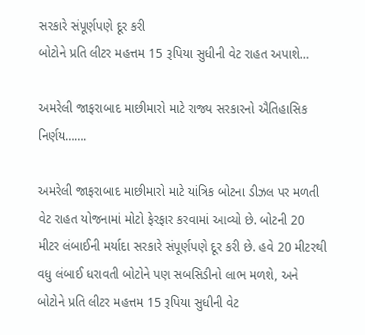સરકારે સંપૂર્ણપણે દૂર કરી
બોટોને પ્રતિ લીટર મહત્તમ 15 રૂપિયા સુધીની વેટ રાહત અપાશે…

અમરેલી જાફરાબાદ માછીમારો માટે રાજ્ય સરકારનો ઐતિહાસિક નિર્ણય…….

અમરેલી જાફરાબાદ માછીમારો માટે યાંત્રિક બોટના ડીઝલ પર મળતી વેટ રાહત યોજનામાં મોટો ફેરફાર કરવામાં આવ્યો છે. બોટની 20 મીટર લંબાઈની મર્યાદા સરકારે સંપૂર્ણપણે દૂર કરી છે. હવે 20 મીટરથી વધુ લંબાઈ ધરાવતી બોટોને પણ સબસિડીનો લાભ મળશે, અને બોટોને પ્રતિ લીટર મહત્તમ 15 રૂપિયા સુધીની વેટ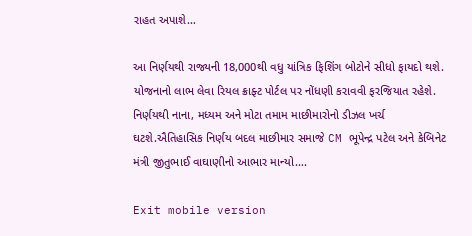રાહત અપાશે…

આ નિર્ણયથી રાજ્યની 18,000થી વધુ યાંત્રિક ફિશિંગ બોટોને સીધો ફાયદો થશે. યોજનાનો લાભ લેવા રિયલ ક્રાફ્ટ પોર્ટલ પર નોંધણી કરાવવી ફરજિયાત રહેશે. નિર્ણયથી નાના, મધ્યમ અને મોટા તમામ માછીમારોનો ડીઝલ ખર્ચ ઘટશે.ઐતિહાસિક નિર્ણય બદલ માછીમાર સમાજે CM ભૂપેન્દ્ર પટેલ અને કેબિનેટ મંત્રી જીતુભાઈ વાઘાણીનો આભાર માન્યો….

Exit mobile version